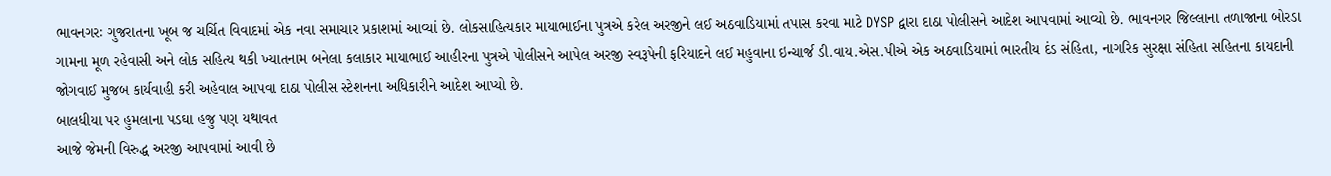ભાવનગરઃ ગુજરાતના ખૂબ જ ચર્ચિત વિવાદમાં એક નવા સમાચાર પ્રકાશમાં આવ્યાં છે. લોકસાહિત્યકાર માયાભાઈના પુત્રએ કરેલ અરજીને લઈ અઠવાડિયામાં તપાસ કરવા માટે DYSP દ્વારા દાઠા પોલીસને આદેશ આપવામાં આવ્યો છે. ભાવનગર જિલ્લાના તળાજાના બોરડા ગામના મૂળ રહેવાસી અને લોક સહિત્ય થકી ખ્યાતનામ બનેલા કલાકાર માયાભાઈ આહીરના પુત્રએ પોલીસને આપેલ અરજી સ્વરૂપેની ફરિયાદને લઈ મહુવાના ઇન્ચાર્જ ડી.વાય.એસ.પીએ એક અઠવાડિયામાં ભારતીય દંડ સંહિતા, નાગરિક સુરક્ષા સંહિતા સહિતના કાયદાની જોગવાઈ મુજબ કાર્યવાહી કરી અહેવાલ આપવા દાઠા પોલીસ સ્ટેશનના અધિકારીને આદેશ આપ્યો છે.
બાલધીયા પર હુમલાના પડઘા હજુ પણ યથાવત
આજે જેમની વિરુદ્ધ અરજી આપવામાં આવી છે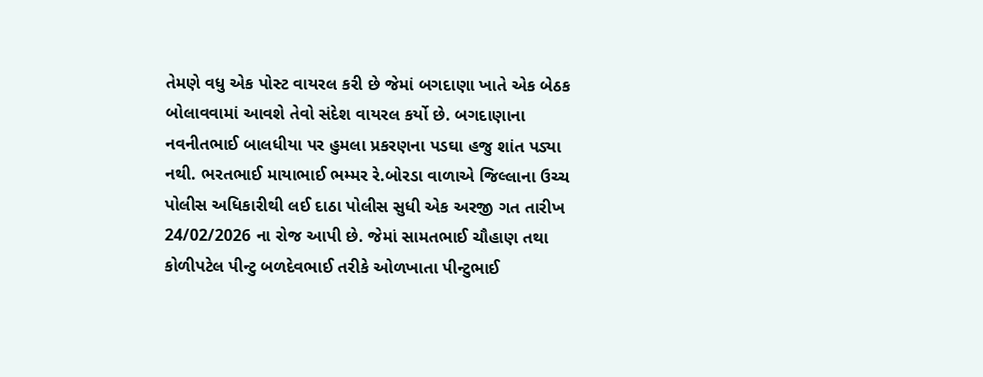તેમણે વધુ એક પોસ્ટ વાયરલ કરી છે જેમાં બગદાણા ખાતે એક બેઠક બોલાવવામાં આવશે તેવો સંદેશ વાયરલ કર્યો છે. બગદાણાના નવનીતભાઈ બાલધીયા પર હુમલા પ્રકરણના પડઘા હજુ શાંત પડ્યા નથી. ભરતભાઈ માયાભાઈ ભમ્મર રે.બોરડા વાળાએ જિલ્લાના ઉચ્ચ પોલીસ અધિકારીથી લઈ દાઠા પોલીસ સુધી એક અરજી ગત તારીખ 24/02/2026 ના રોજ આપી છે. જેમાં સામતભાઈ ચૌહાણ તથા કોળીપટેલ પીન્ટુ બળદેવભાઈ તરીકે ઓળખાતા પીન્ટુભાઈ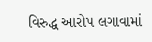વિરુદ્ધ આરોપ લગાવામાં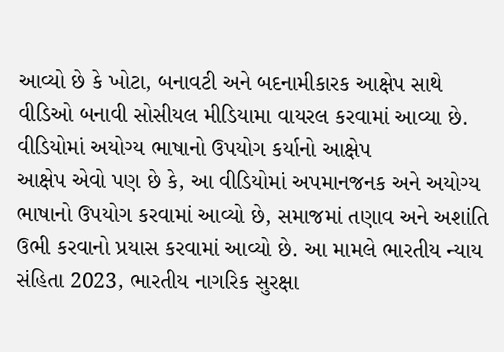આવ્યો છે કે ખોટા, બનાવટી અને બદનામીકારક આક્ષેપ સાથે વીડિઓ બનાવી સોસીયલ મીડિયામા વાયરલ કરવામાં આવ્યા છે.
વીડિયોમાં અયોગ્ય ભાષાનો ઉપયોગ કર્યાનો આક્ષેપ
આક્ષેપ એવો પણ છે કે, આ વીડિયોમાં અપમાનજનક અને અયોગ્ય ભાષાનો ઉપયોગ કરવામાં આવ્યો છે, સમાજમાં તણાવ અને અશાંતિ ઉભી કરવાનો પ્રયાસ કરવામાં આવ્યો છે. આ મામલે ભારતીય ન્યાય સંહિતા 2023, ભારતીય નાગરિક સુરક્ષા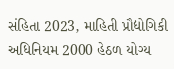સંહિતા 2023, માહિતી પ્રૌદ્યોગિકી અધિનિયમ 2000 હેઠળ યોગ્ય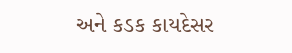અને કડક કાયદેસર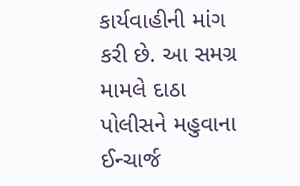કાર્યવાહીની માંગ કરી છે. આ સમગ્ર મામલે દાઠા પોલીસને મહુવાના ઈન્ચાર્જ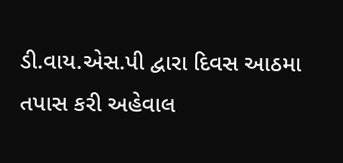ડી.વાય.એસ.પી દ્વારા દિવસ આઠમા તપાસ કરી અહેવાલ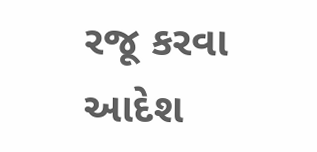રજૂ કરવા આદેશ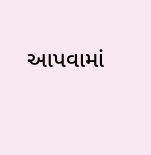આપવામાં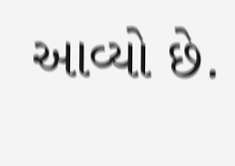આવ્યો છે.